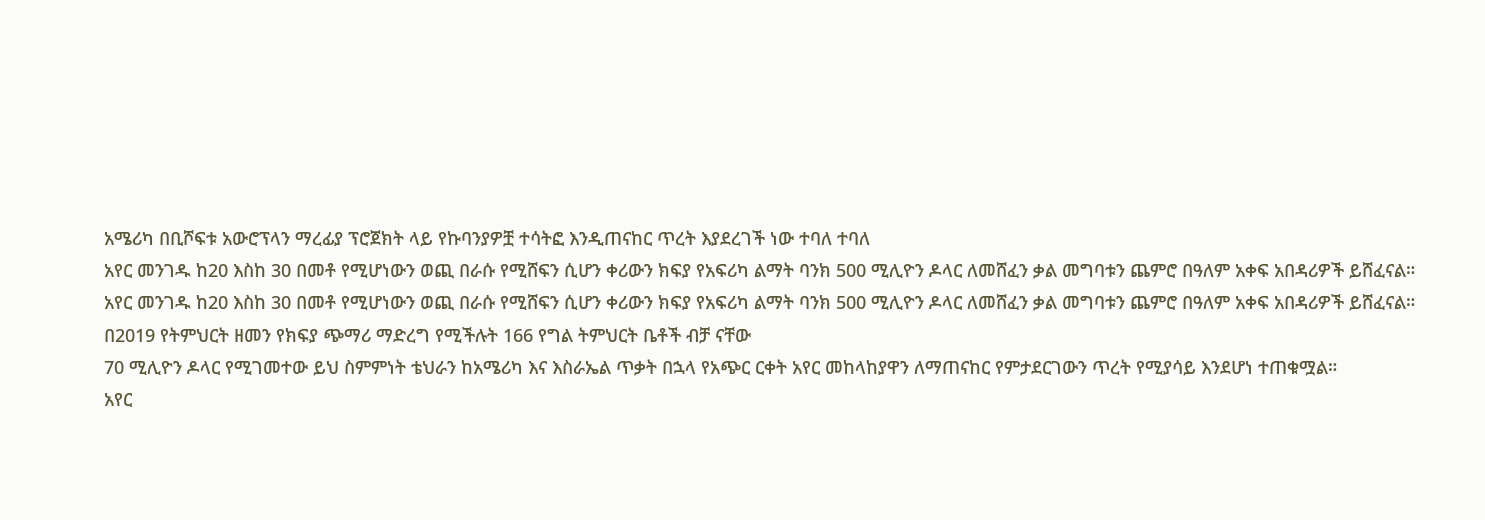አሜሪካ በቢሾፍቱ አውሮፕላን ማረፊያ ፕሮጀክት ላይ የኩባንያዎቿ ተሳትፎ እንዲጠናከር ጥረት እያደረገች ነው ተባለ ተባለ
አየር መንገዱ ከ20 እስከ 30 በመቶ የሚሆነውን ወጪ በራሱ የሚሸፍን ሲሆን ቀሪውን ክፍያ የአፍሪካ ልማት ባንክ 500 ሚሊዮን ዶላር ለመሸፈን ቃል መግባቱን ጨምሮ በዓለም አቀፍ አበዳሪዎች ይሸፈናል።
አየር መንገዱ ከ20 እስከ 30 በመቶ የሚሆነውን ወጪ በራሱ የሚሸፍን ሲሆን ቀሪውን ክፍያ የአፍሪካ ልማት ባንክ 500 ሚሊዮን ዶላር ለመሸፈን ቃል መግባቱን ጨምሮ በዓለም አቀፍ አበዳሪዎች ይሸፈናል።
በ2019 የትምህርት ዘመን የክፍያ ጭማሪ ማድረግ የሚችሉት 166 የግል ትምህርት ቤቶች ብቻ ናቸው
70 ሚሊዮን ዶላር የሚገመተው ይህ ስምምነት ቴህራን ከአሜሪካ እና እስራኤል ጥቃት በኋላ የአጭር ርቀት አየር መከላከያዋን ለማጠናከር የምታደርገውን ጥረት የሚያሳይ እንደሆነ ተጠቁሟል።
አየር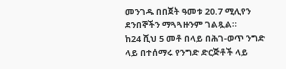መንገዱ በበጀት ዓመቱ 20.7 ሚሊየን ደንበኞችን ማጓጓዙንም ገልጿል።
ከ24 ሺህ 5 መቶ በላይ በሕገ-ወጥ ንግድ ላይ በተሰማሩ የንግድ ድርጅቶች ላይ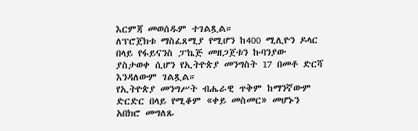እርምጃ መወሰዱም ተገልጿል።
ለፕሮጀክቱ ማስፈጸሚያ የሚሆን ከ400 ሚሊዮን ዶላር በላይ የፋይናንስ ፓኬጅ መዘጋጀቱን ኩባንያው ያስታወቀ ሲሆን የኢትዮጵያ መንግስት 17 በመቶ ድርሻ እንዳለውም ገልጿል።
የኢትዮጵያ መንግሥት ብሔራዊ ጥቅም ከማንኛውም ድርድር በላይ የሚቆም «ቀይ መስመር» መሆኑን አበክሮ መግለጹ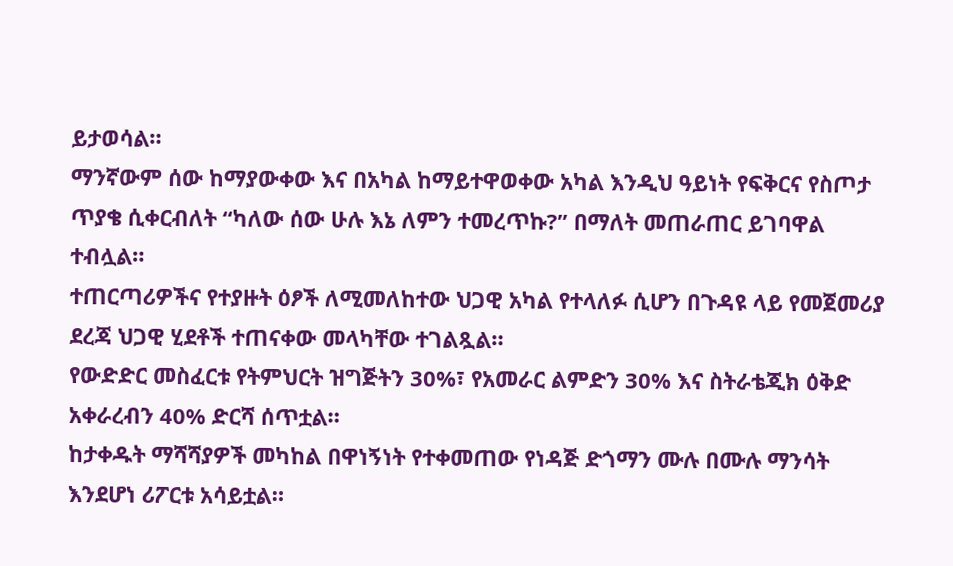ይታወሳል።
ማንኛውም ሰው ከማያውቀው እና በአካል ከማይተዋወቀው አካል እንዲህ ዓይነት የፍቅርና የስጦታ ጥያቄ ሲቀርብለት “ካለው ሰው ሁሉ እኔ ለምን ተመረጥኩ?” በማለት መጠራጠር ይገባዋል ተብሏል።
ተጠርጣሪዎችና የተያዙት ዕፆች ለሚመለከተው ህጋዊ አካል የተላለፉ ሲሆን በጉዳዩ ላይ የመጀመሪያ ደረጃ ህጋዊ ሂደቶች ተጠናቀው መላካቸው ተገልጿል።
የውድድር መስፈርቱ የትምህርት ዝግጅትን 30%፣ የአመራር ልምድን 30% እና ስትራቴጂክ ዕቅድ አቀራረብን 40% ድርሻ ሰጥቷል።
ከታቀዱት ማሻሻያዎች መካከል በዋነኝነት የተቀመጠው የነዳጅ ድጎማን ሙሉ በሙሉ ማንሳት እንደሆነ ሪፖርቱ አሳይቷል።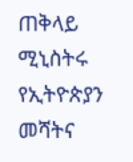ጠቅላይ ሚኒስትሩ የኢትዮጵያን መሻትና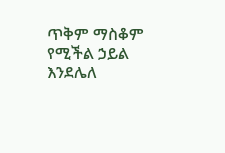ጥቅም ማስቆም የሚችል ኃይል እንደሌለ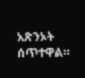አጽንኦት ሰጥተዋል።